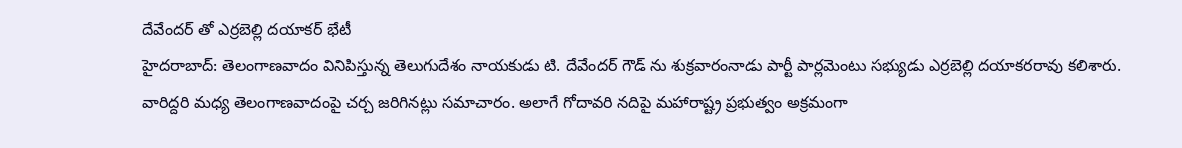దేవేందర్ తో ఎర్రబెల్లి దయాకర్ భేటీ
హైదరాబాద్: తెలంగాణవాదం వినిపిస్తున్న తెలుగుదేశం నాయకుడు టి. దేవేందర్ గౌడ్ ను శుక్రవారంనాడు పార్టీ పార్లమెంటు సభ్యుడు ఎర్రబెల్లి దయాకరరావు కలిశారు. వారిద్దరి మధ్య తెలంగాణవాదంపై చర్చ జరిగినట్లు సమాచారం. అలాగే గోదావరి నదిపై మహారాష్ట్ర ప్రభుత్వం అక్రమంగా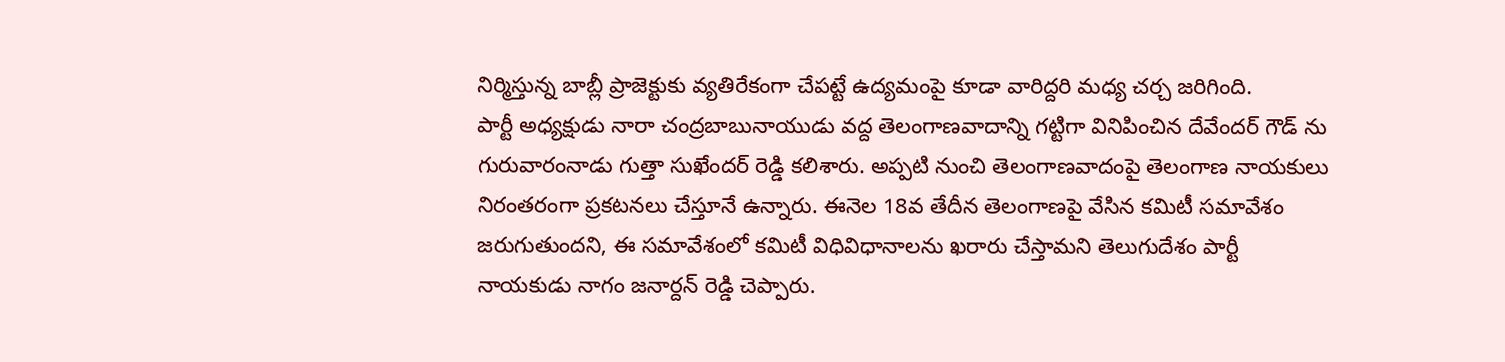నిర్మిస్తున్న బాబ్లీ ప్రాజెక్టుకు వ్యతిరేకంగా చేపట్టే ఉద్యమంపై కూడా వారిద్దరి మధ్య చర్చ జరిగింది.
పార్టీ అధ్యక్షుడు నారా చంద్రబాబునాయుడు వద్ద తెలంగాణవాదాన్ని గట్టిగా వినిపించిన దేవేందర్ గౌడ్ ను గురువారంనాడు గుత్తా సుఖేందర్ రెడ్డి కలిశారు. అప్పటి నుంచి తెలంగాణవాదంపై తెలంగాణ నాయకులు నిరంతరంగా ప్రకటనలు చేస్తూనే ఉన్నారు. ఈనెల 18వ తేదీన తెలంగాణపై వేసిన కమిటీ సమావేశం జరుగుతుందని, ఈ సమావేశంలో కమిటీ విధివిధానాలను ఖరారు చేస్తామని తెలుగుదేశం పార్టీ నాయకుడు నాగం జనార్దన్ రెడ్డి చెప్పారు.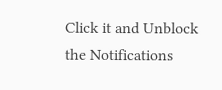Click it and Unblock the Notifications